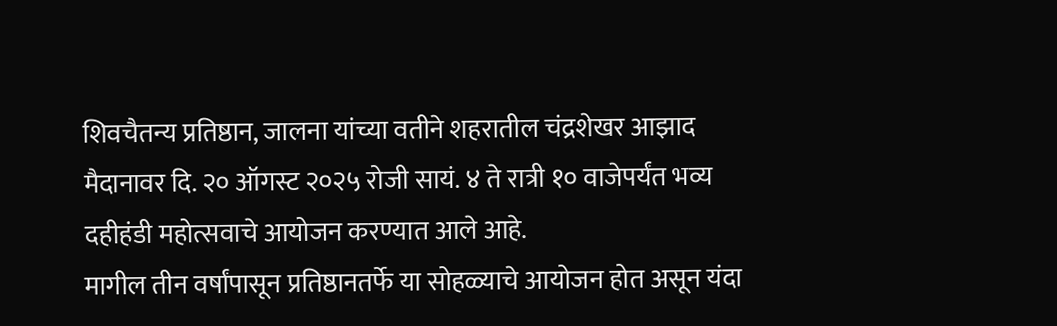शिवचैतन्य प्रतिष्ठान, जालना यांच्या वतीने शहरातील चंद्रशेखर आझाद मैदानावर दि. २० ऑगस्ट २०२५ रोजी सायं. ४ ते रात्री १० वाजेपर्यंत भव्य दहीहंडी महोत्सवाचे आयोजन करण्यात आले आहे.
मागील तीन वर्षांपासून प्रतिष्ठानतर्फे या सोहळ्याचे आयोजन होत असून यंदा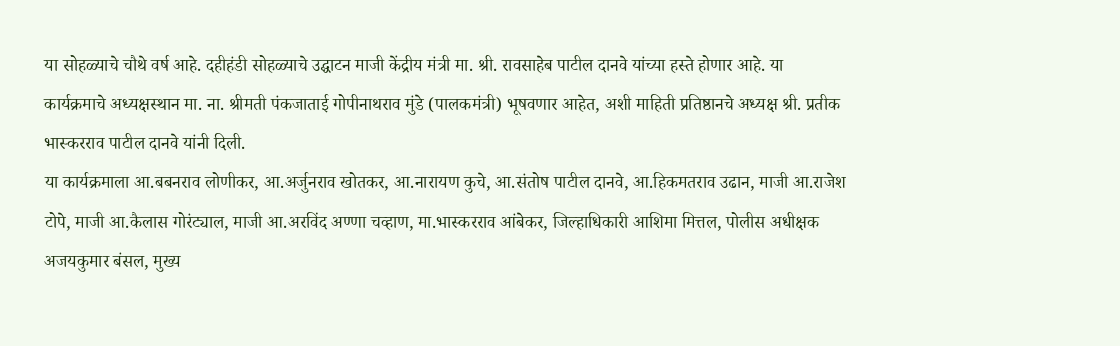या सोहळ्याचे चौथे वर्ष आहे. दहीहंडी सोहळ्याचे उद्घाटन माजी केंद्रीय मंत्री मा. श्री. रावसाहेब पाटील दानवे यांच्या हस्ते होणार आहे. या कार्यक्रमाचे अध्यक्षस्थान मा. ना. श्रीमती पंकजाताई गोपीनाथराव मुंडे (पालकमंत्री) भूषवणार आहेत, अशी माहिती प्रतिष्ठानचे अध्यक्ष श्री. प्रतीक भास्करराव पाटील दानवे यांनी दिली.
या कार्यक्रमाला आ.बबनराव लोणीकर, आ.अर्जुनराव खोतकर, आ.नारायण कुचे, आ.संतोष पाटील दानवे, आ.हिकमतराव उढान, माजी आ.राजेश टोपे, माजी आ.कैलास गोरंट्याल, माजी आ.अरविंद अण्णा चव्हाण, मा.भास्करराव आंबेकर, जिल्हाधिकारी आशिमा मित्तल, पोलीस अधीक्षक अजयकुमार बंसल, मुख्य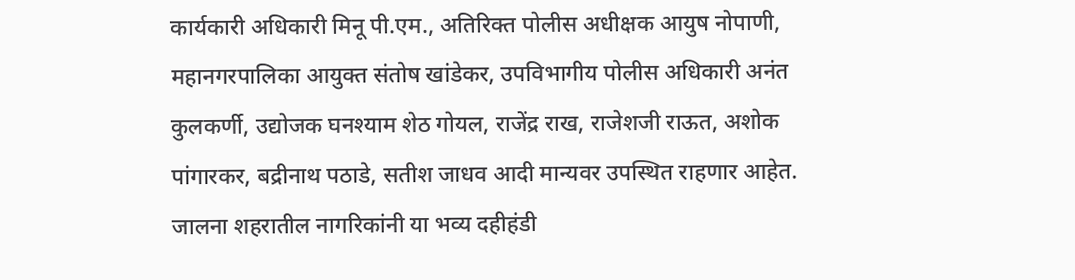कार्यकारी अधिकारी मिनू पी.एम., अतिरिक्त पोलीस अधीक्षक आयुष नोपाणी, महानगरपालिका आयुक्त संतोष खांडेकर, उपविभागीय पोलीस अधिकारी अनंत कुलकर्णी, उद्योजक घनश्याम शेठ गोयल, राजेंद्र राख, राजेशजी राऊत, अशोक पांगारकर, बद्रीनाथ पठाडे, सतीश जाधव आदी मान्यवर उपस्थित राहणार आहेत.
जालना शहरातील नागरिकांनी या भव्य दहीहंडी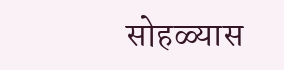सोहळ्यास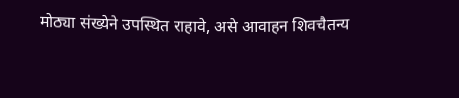मोठ्या संख्येने उपस्थित राहावे, असे आवाहन शिवचैतन्य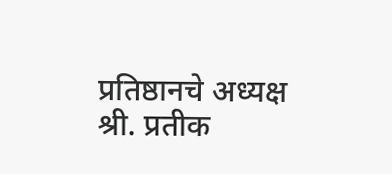प्रतिष्ठानचे अध्यक्ष श्री. प्रतीक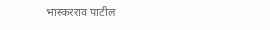भास्करराव पाटील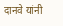दानवे यांनी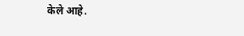केले आहे.